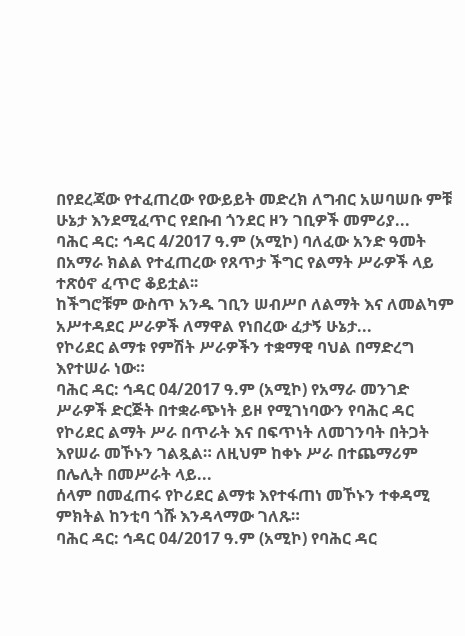በየደረጃው የተፈጠረው የውይይት መድረክ ለግብር አሠባሠቡ ምቹ ሁኔታ እንደሚፈጥር የደቡብ ጎንደር ዞን ገቢዎች መምሪያ...
ባሕር ዳር: ኅዳር 4/2017 ዓ.ም (አሚኮ) ባለፈው አንድ ዓመት በአማራ ክልል የተፈጠረው የጸጥታ ችግር የልማት ሥራዎች ላይ ተጽዕኖ ፈጥሮ ቆይቷል፡፡
ከችግሮቹም ውስጥ አንዱ ገቢን ሠብሥቦ ለልማት እና ለመልካም አሥተዳደር ሥራዎች ለማዋል የነበረው ፈታኝ ሁኔታ...
የኮሪደር ልማቱ የምሽት ሥራዎችን ተቋማዊ ባህል በማድረግ እየተሠራ ነው።
ባሕር ዳር: ኅዳር 04/2017 ዓ.ም (አሚኮ) የአማራ መንገድ ሥራዎች ድርጅት በተቋራጭነት ይዞ የሚገነባውን የባሕር ዳር የኮሪደር ልማት ሥራ በጥራት እና በፍጥነት ለመገንባት በትጋት እየሠራ መኾኑን ገልጿል። ለዚህም ከቀኑ ሥራ በተጨማሪም በሌሊት በመሥራት ላይ...
ሰላም በመፈጠሩ የኮሪደር ልማቱ እየተፋጠነ መኾኑን ተቀዳሚ ምክትል ከንቲባ ጎሹ እንዳላማው ገለጹ።
ባሕር ዳር: ኅዳር 04/2017 ዓ.ም (አሚኮ) የባሕር ዳር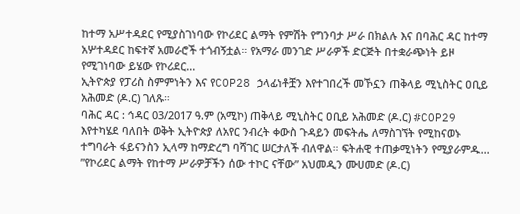ከተማ አሥተዳደር የሚያስገነባው የኮሪደር ልማት የምሽት የግንባታ ሥራ በክልሉ እና በባሕር ዳር ከተማ አሦተዳደር ከፍተኛ አመራሮች ተጎብኝቷል። የአማራ መንገድ ሥራዎች ድርጅት በተቋራጭነት ይዞ የሚገነባው ይሄው የኮሪደር...
ኢትዮጵያ የፓሪስ ስምምነትን እና የCOP28 ኃላፊነቶቿን እየተገበረች መኾኗን ጠቅላይ ሚኒስትር ዐቢይ አሕመድ (ዶ.ር) ገለጹ።
ባሕር ዳር : ኅዳር 03/2017 ዓ.ም (አሚኮ) ጠቅላይ ሚኒስትር ዐቢይ አሕመድ (ዶ.ር) #COP29 እየተካሄደ ባለበት ወቅት ኢትዮጵያ ለአየር ንብረት ቀውስ ጉዳይን መፍትሔ ለማስገኘት የሚከናወኑ ተግባራት ፋይናንስን ኢላማ ከማድረግ ባሻገር ሠርታለች ብለዋል። ፍትሐዊ ተጠቃሚነትን የሚያራምዱ...
”የኮሪደር ልማት የከተማ ሥራዎቻችን ሰው ተኮር ናቸው” አህመዲን ሙሀመድ (ዶ.ር)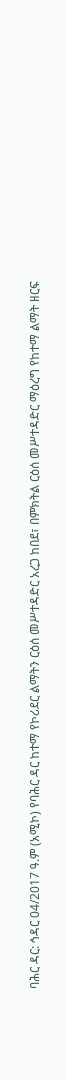ባሕር ዳር: ኅዳር 04/2017 ዓ.ም (አሚኮ) የባሕር ዳር ከተማ የኮሪደር ልማትን ርዕሰ መሥተዳድር አረጋ ከበደ፣ በምክትል ርዕሰ መሥተዳድር ማዕረግ የከተማ ልማት ዘርፍ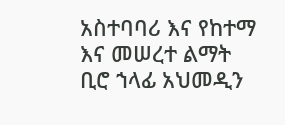አስተባባሪ እና የከተማ እና መሠረተ ልማት ቢሮ ኀላፊ አህመዲን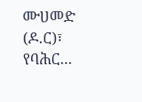ሙሀመድ (ዶ.ር)፣ የባሕር...